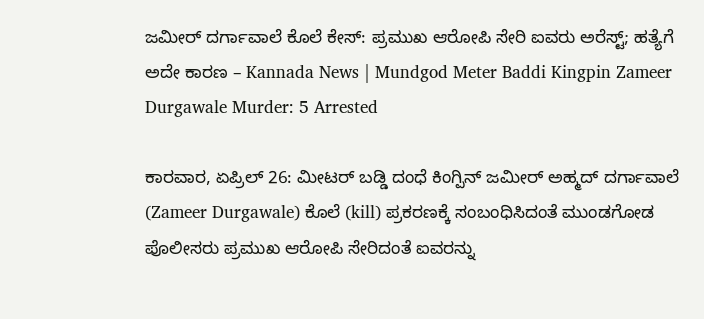ಜಮೀರ್ ದರ್ಗಾವಾಲೆ ಕೊಲೆ ಕೇಸ್: ಪ್ರಮುಖ ಆರೋಪಿ ಸೇರಿ ಐವರು ಅರೆಸ್ಟ್; ಹತ್ಯೆಗೆ ಅದೇ ಕಾರಣ – Kannada News | Mundgod Meter Baddi Kingpin Zameer Durgawale Murder: 5 Arrested

ಕಾರವಾರ, ಏಪ್ರಿಲ್ 26: ಮೀಟರ್ ಬಡ್ಡಿ ದಂಧೆ ಕಿಂಗ್ಪಿನ್ ಜಮೀರ್ ಅಹ್ಮದ್ ದರ್ಗಾವಾಲೆ (Zameer Durgawale) ಕೊಲೆ (kill) ಪ್ರಕರಣಕ್ಕೆ ಸಂಬಂಧಿಸಿದಂತೆ ಮುಂಡಗೋಡ ಪೊಲೀಸರು ಪ್ರಮುಖ ಆರೋಪಿ ಸೇರಿದಂತೆ ಐವರನ್ನು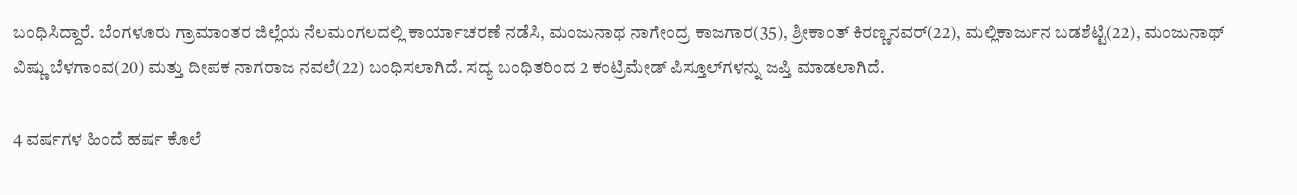ಬಂಧಿಸಿದ್ದಾರೆ. ಬೆಂಗಳೂರು ಗ್ರಾಮಾಂತರ ಜಿಲ್ಲೆಯ ನೆಲಮಂಗಲದಲ್ಲಿ ಕಾರ್ಯಾಚರಣೆ ನಡೆಸಿ, ಮಂಜುನಾಥ ನಾಗೇಂದ್ರ ಕಾಜಗಾರ(35), ಶ್ರೀಕಾಂತ್ ಕಿರಣ್ಣನವರ್(22), ಮಲ್ಲಿಕಾರ್ಜುನ ಬಡಶೆಟ್ಟಿ(22), ಮಂಜುನಾಥ್ ವಿಷ್ಣು ಬೆಳಗಾಂವ(20) ಮತ್ತು ದೀಪಕ ನಾಗರಾಜ ನವಲೆ(22) ಬಂಧಿಸಲಾಗಿದೆ. ಸದ್ಯ ಬಂಧಿತರಿಂದ 2 ಕಂಟ್ರಿಮೇಡ್ ಪಿಸ್ತೂಲ್‌ಗಳನ್ನು ಜಪ್ತಿ ಮಾಡಲಾಗಿದೆ.

4 ವರ್ಷಗಳ ಹಿಂದೆ ಹರ್ಷ ಕೊಲೆ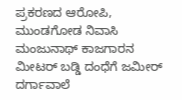ಪ್ರಕರಣದ ಆರೋಪಿ, ಮುಂಡಗೋಡ ನಿವಾಸಿ ಮಂಜುನಾಥ್ ಕಾಜಗಾರನ ಮೀಟರ್ ಬಡ್ಡಿ ದಂಧೆಗೆ ಜಮೀರ್ ದರ್ಗಾವಾಲೆ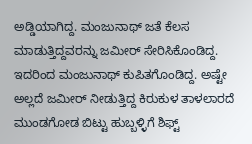ಅಡ್ಡಿಯಾಗಿದ್ದ. ಮಂಜುನಾಥ್ ಜತೆ ಕೆಲಸ ಮಾಡುತ್ತಿದ್ದವರನ್ನು ಜಮೀರ್ ಸೇರಿಸಿಕೊಂಡಿದ್ದ. ಇದರಿಂದ ಮಂಜುನಾಥ್ ಕುಪಿತಗೊಂಡಿದ್ದ. ಅಷ್ಟೇ ಅಲ್ಲದೆ ಜಮೀರ್ ನೀಡುತ್ತಿದ್ದ ಕಿರುಕುಳ ತಾಳಲಾರದೆ ಮುಂಡಗೋಡ ಬಿಟ್ಟು ಹುಬ್ಬಳ್ಳಿಗೆ ಶಿಫ್ಟ್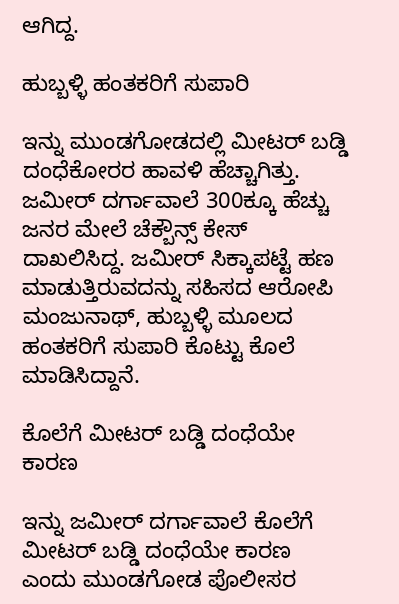ಆಗಿದ್ದ.

ಹುಬ್ಬಳ್ಳಿ ಹಂತಕರಿಗೆ ಸುಪಾರಿ

ಇನ್ನು ಮುಂಡಗೋಡದಲ್ಲಿ ಮೀಟರ್ ಬಡ್ಡಿ ದಂಧೆಕೋರರ ಹಾವಳಿ ಹೆಚ್ಚಾಗಿತ್ತು. ಜಮೀರ್ ದರ್ಗಾವಾಲೆ 300ಕ್ಕೂ ಹೆಚ್ಚು ಜನರ ಮೇಲೆ ಚೆಕ್ಬೌನ್ಸ್ ಕೇಸ್ ದಾಖಲಿಸಿದ್ದ. ಜಮೀರ್ ಸಿಕ್ಕಾಪಟ್ಟೆ ಹಣ ಮಾಡುತ್ತಿರುವದನ್ನು ಸಹಿಸದ ಆರೋಪಿ ಮಂಜುನಾಥ್, ಹುಬ್ಬಳ್ಳಿ ಮೂಲದ ಹಂತಕರಿಗೆ ಸುಪಾರಿ ಕೊಟ್ಟು ಕೊಲೆ ಮಾಡಿಸಿದ್ದಾನೆ.

ಕೊಲೆಗೆ ಮೀಟರ್ ಬಡ್ಡಿ ದಂಧೆಯೇ ಕಾರಣ

ಇನ್ನು ಜಮೀರ್ ದರ್ಗಾವಾಲೆ ಕೊಲೆಗೆ ಮೀಟರ್ ಬಡ್ಡಿ ದಂಧೆಯೇ ಕಾರಣ ಎಂದು ಮುಂಡಗೋಡ ಪೊಲೀಸರ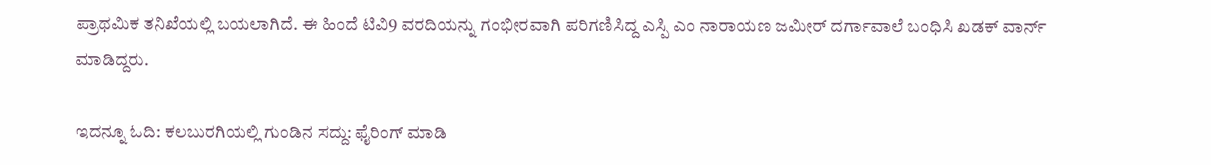ಪ್ರಾಥಮಿಕ ತನಿಖೆಯಲ್ಲಿ ಬಯಲಾಗಿದೆ. ಈ ಹಿಂದೆ ಟಿವಿ9 ವರದಿಯನ್ನು ಗಂಭೀರವಾಗಿ ಪರಿಗಣಿಸಿದ್ದ ಎಸ್ಪಿ ಎಂ ನಾರಾಯಣ ಜಮೀರ್ ದರ್ಗಾವಾಲೆ ಬಂಧಿಸಿ ಖಡಕ್ ವಾರ್ನ್ ಮಾಡಿದ್ದರು.

ಇದನ್ನೂ ಓದಿ: ಕಲಬುರಗಿಯಲ್ಲಿ ಗುಂಡಿನ ಸದ್ದು: ಫೈರಿಂಗ್ ಮಾಡಿ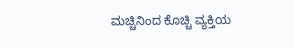ಮಚ್ಚಿನಿಂದ ಕೊಚ್ಚಿ ವ್ಯಕ್ತಿಯ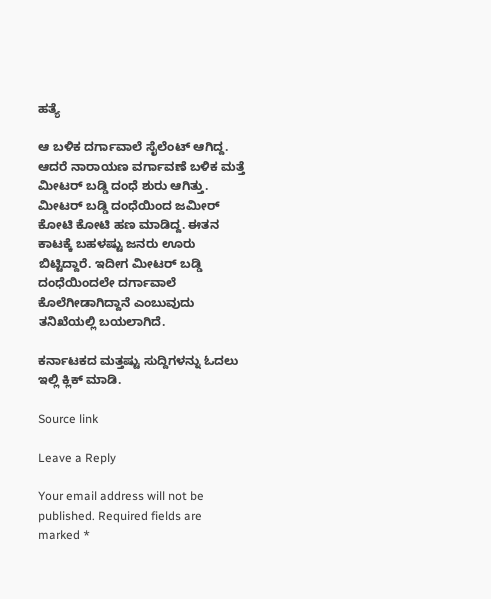ಹತ್ಯೆ

ಆ ಬಳಿಕ ದರ್ಗಾವಾಲೆ ಸೈಲೆಂಟ್ ಆಗಿದ್ದ. ಆದರೆ ನಾರಾಯಣ ವರ್ಗಾವಣೆ ಬಳಿಕ ಮತ್ತೆ ಮೀಟರ್ ಬಡ್ಡಿ ದಂಧೆ ಶುರು ಆಗಿತ್ತು. ಮೀಟರ್ ಬಡ್ಡಿ ದಂಧೆಯಿಂದ ಜಮೀರ್ ಕೋಟಿ ಕೋಟಿ ಹಣ ಮಾಡಿದ್ದ. ಈತನ ಕಾಟಕ್ಕೆ ಬಹಳಷ್ಟು ಜನರು ಊರು ಬಿಟ್ಟಿದ್ದಾರೆ. ಇದೀಗ ಮೀಟರ್ ಬಡ್ಡಿ ದಂಧೆಯಿಂದಲೇ ದರ್ಗಾವಾಲೆ ಕೊಲೆಗೀಡಾಗಿದ್ದಾನೆ ಎಂಬುವುದು ತನಿಖೆಯಲ್ಲಿ ಬಯಲಾಗಿದೆ.

ಕರ್ನಾಟಕದ ಮತ್ತಷ್ಟು ಸುದ್ದಿಗಳನ್ನು ಓದಲು ಇಲ್ಲಿ ಕ್ಲಿಕ್ ಮಾಡಿ.

Source link

Leave a Reply

Your email address will not be published. Required fields are marked *